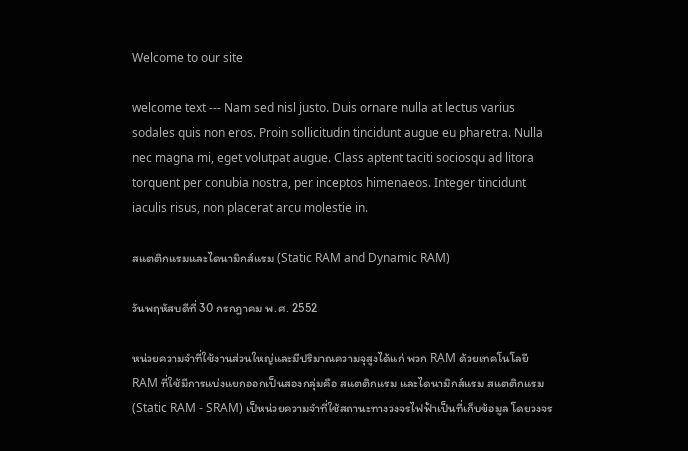Welcome to our site

welcome text --- Nam sed nisl justo. Duis ornare nulla at lectus varius sodales quis non eros. Proin sollicitudin tincidunt augue eu pharetra. Nulla nec magna mi, eget volutpat augue. Class aptent taciti sociosqu ad litora torquent per conubia nostra, per inceptos himenaeos. Integer tincidunt iaculis risus, non placerat arcu molestie in.

สแตติกแรมและไดนามิกส์แรม (Static RAM and Dynamic RAM)

วันพฤหัสบดีที่ 30 กรกฎาคม พ.ศ. 2552

หน่วยความจำที่ใช้งานส่วนใหญ่และมีปริมาณความจุสูงได้แก่ พวก RAM ด้วยเทคโนโลยี RAM ที่ใช้มีการแบ่งแยกออกเป็นสองกลุ่มคือ สแตติกแรม และไดนามิกส์แรม สแตติกแรม (Static RAM - SRAM) เป็หน่วยความจำที่ใช้สถานะทางวงจรไฟฟ้าเป็นที่เก็บข้อมูล โดยวงจร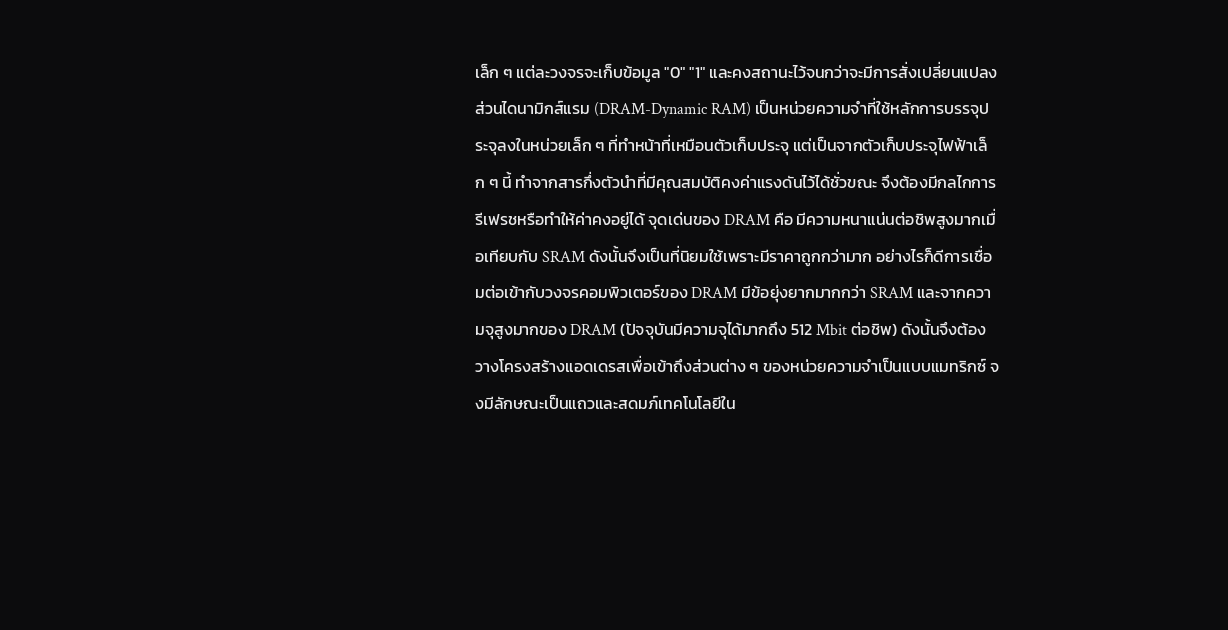เล็ก ๆ แต่ละวงจรจะเก็บข้อมูล "0" "1" และคงสถานะไว้จนกว่าจะมีการสั่งเปลี่ยนแปลง ส่วนไดนามิกส์แรม (DRAM-Dynamic RAM) เป็นหน่วยความจำที่ใช้หลักการบรรจุประจุลงในหน่วยเล็ก ๆ ที่ทำหน้าที่เหมือนตัวเก็บประจุ แต่เป็นจากตัวเก็บประจุไฟฟ้าเล็ก ๆ นี้ ทำจากสารกึ่งตัวนำที่มีคุณสมบัติคงค่าแรงดันไว้ได้ชั่วขณะ จึงต้องมีกลไกการรีเฟรชหรือทำให้ค่าคงอยู่ได้ จุดเด่นของ DRAM คือ มีความหนาแน่นต่อชิพสูงมากเมื่อเทียบกับ SRAM ดังนั้นจึงเป็นที่นิยมใช้เพราะมีราคาถูกกว่ามาก อย่างไรก็ดีการเชื่อมต่อเข้ากับวงจรคอมพิวเตอร์ของ DRAM มีข้อยุ่งยากมากกว่า SRAM และจากความจุสูงมากของ DRAM (ปัจจุบันมีความจุได้มากถึง 512 Mbit ต่อชิพ) ดังนั้นจึงต้องวางโครงสร้างแอดเดรสเพื่อเข้าถึงส่วนต่าง ๆ ของหน่วยความจำเป็นแบบแมทริกซ์ จงมีลักษณะเป็นแถวและสดมภ์เทคโนโลยีใน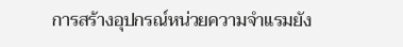การสร้างอุปกรณ์หน่วยความจำแรมยัง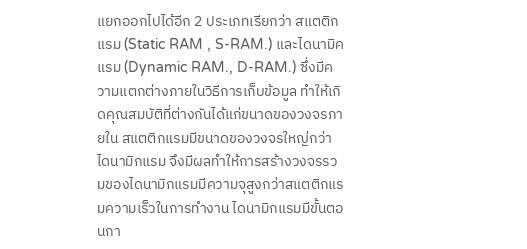แยกออกไปได้อีก 2 ประเภทเรียกว่า สแตติกแรม (Static RAM , S-RAM.) และไดนามิคแรม (Dynamic RAM., D-RAM.) ซึ่งมีความแตกต่างภายในวิธีการเก็บข้อมูล ทำให้เกิดคุณสมบัติที่ต่างกันได้แก่ขนาดของวงจรภายใน สแตติกแรมมีขนาดของวงจรใหญ่กว่าไดนามิกแรม จึงมีผลทำให้การสร้างวงจรรวมของไดนามิกแรมมีความจุสูงกว่าสแตติกแรมความเร็วในการทำงาน ไดนามิกแรมมีขั้นตอนกา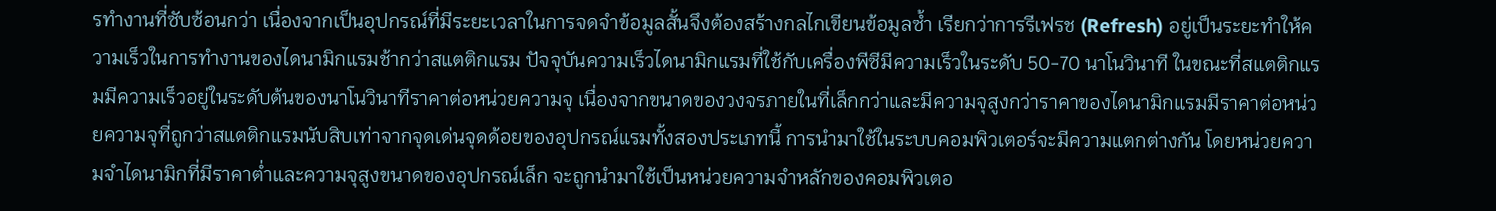รทำงานที่ซับซ้อนกว่า เนื่องจากเป็นอุปกรณ์ที่มีระยะเวลาในการจดจำข้อมูลสั้นจึงต้องสร้างกลไกเขียนข้อมูลซ้ำ เรียกว่าการรีเฟรช (Refresh) อยู่เป็นระยะทำให้ความเร็วในการทำงานของไดนามิกแรมช้ากว่าสแตติกแรม ปัจจุบันความเร็วไดนามิกแรมที่ใช้กับเครื่องพีซีมีความเร็วในระดับ 50-70 นาโนวินาที ในขณะที่สแตติกแรมมีความเร็วอยู่ในระดับต้นของนาโนวินาทีราคาต่อหน่วยความจุ เนื่องจากขนาดของวงจรภายในที่เล็กกว่าและมีความจุสูงกว่าราคาของไดนามิกแรมมีราคาต่อหน่วยความจุที่ถูกว่าสแตติกแรมนับสิบเท่าจากจุดเด่นจุดด้อยของอุปกรณ์แรมทั้งสองประเภทนี้ การนำมาใช้ในระบบคอมพิวเตอร์จะมีความแตกต่างกัน โดยหน่วยความจำไดนามิกที่มีราคาต่ำและความจุสูงขนาดของอุปกรณ์เล็ก จะถูกนำมาใช้เป็นหน่วยความจำหลักของคอมพิวเตอ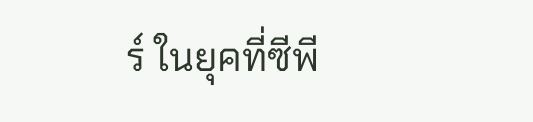ร์ ในยุคที่ซีพี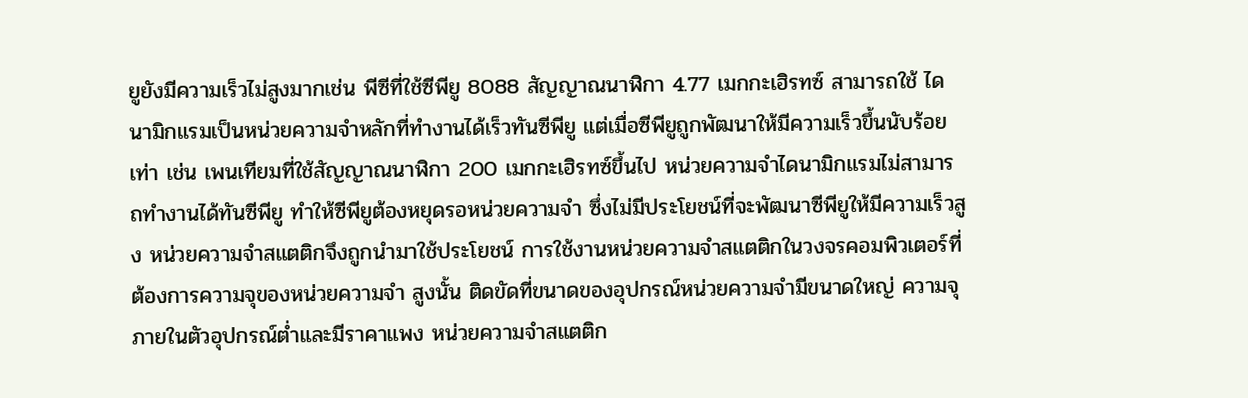ยูยังมีความเร็วไม่สูงมากเช่น พีซีที่ใช้ซีพียู 8088 สัญญาณนาฬิกา 4.77 เมกกะเฮิรทซ์ สามารถใช้ ไดนามิกแรมเป็นหน่วยความจำหลักที่ทำงานได้เร็วทันซีพียู แต่เมื่อซีพียูถูกพัฒนาให้มีความเร็วขึ้นนับร้อยเท่า เช่น เพนเทียมที่ใช้สัญญาณนาฬิกา 200 เมกกะเฮิรทซ์ขึ้นไป หน่วยความจำไดนามิกแรมไม่สามารถทำงานได้ทันซีพียู ทำให้ซีพียูต้องหยุดรอหน่วยความจำ ซึ่งไม่มีประโยชน์ที่จะพัฒนาซีพียูให้มีความเร็วสูง หน่วยความจำสแตติกจึงถูกนำมาใช้ประโยชน์ การใช้งานหน่วยความจำสแตติกในวงจรคอมพิวเตอร์ที่ต้องการความจุของหน่วยความจำ สูงนั้น ติดขัดที่ขนาดของอุปกรณ์หน่วยความจำมีขนาดใหญ่ ความจุภายในตัวอุปกรณ์ต่ำและมีราคาแพง หน่วยความจำสแตติก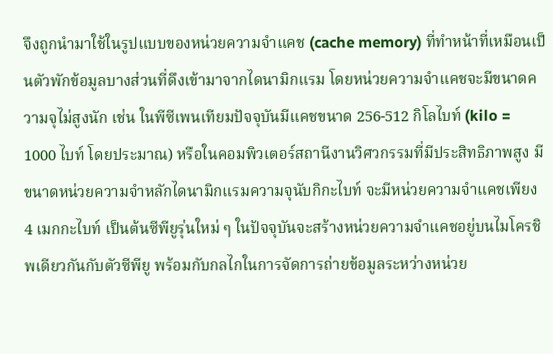จึงถูกนำมาใช้ในรูปแบบของหน่วยความจำแคช (cache memory) ที่ทำหน้าที่เหมือนเป็นตัวพักข้อมูลบางส่วนที่ดึงเข้ามาจากไดนามิกแรม โดยหน่วยความจำแคชจะมีขนาดความจุไม่สูงนัก เช่น ในพีซีเพนเทียมปัจจุบันมีแคชขนาด 256-512 กิโลไบท์ (kilo = 1000 ไบท์ โดยประมาณ) หรือในคอมพิวเตอร์สถานีงานวิศวกรรมที่มีประสิทธิภาพสูง มีขนาดหน่วยความจำหลักไดนามิกแรมความจุนับกิกะไบท์ จะมีหน่วยความจำแคชเพียง 4 เมกกะไบท์ เป็นต้นซีพียูรุ่นใหม่ ๆ ในปัจจุบันจะสร้างหน่วยความจำแคชอยู่บนไมโครชิพเดียวกันกับตัวซีพียู พร้อมกับกลไกในการจัดการถ่ายข้อมูลระหว่างหน่วย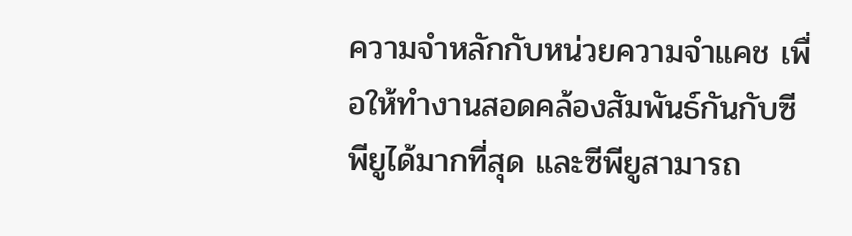ความจำหลักกับหน่วยความจำแคช เพื่อให้ทำงานสอดคล้องสัมพันธ์กันกับซีพียูได้มากที่สุด และซีพียูสามารถ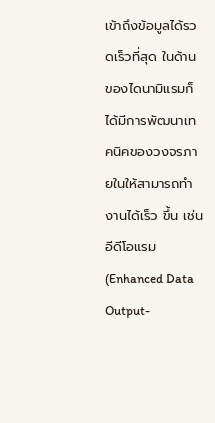เข้าถึงข้อมูลได้รวดเร็วที่สุด ในด้านของไดนามิแรมก็ได้มีการพัฒนาเทคนิคของวงจรภายในให้สามารถทำงานได้เร็ว ขึ้น เช่น อีดีโอแรม (Enhanced Data Output-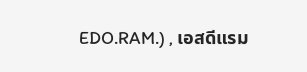EDO.RAM.) , เอสดีแรม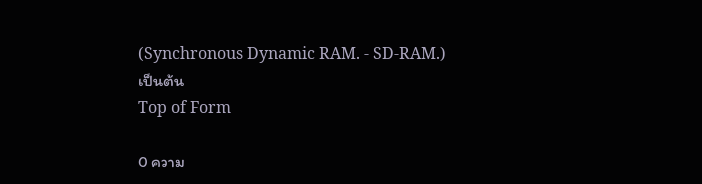(Synchronous Dynamic RAM. - SD-RAM.) เป็นต้น
Top of Form

0 ความ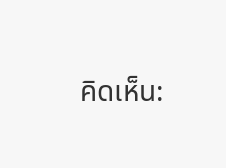คิดเห็น: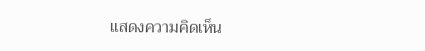แสดงความคิดเห็น